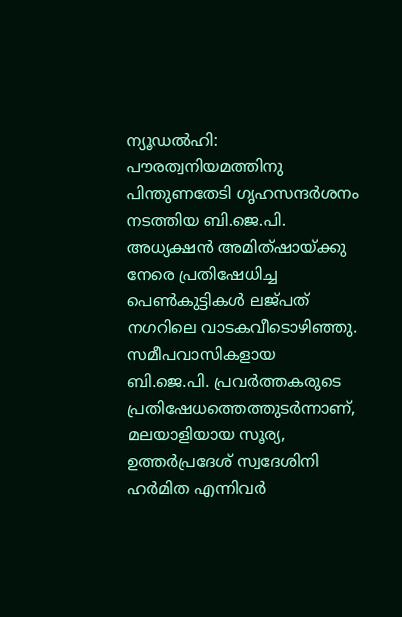ന്യൂഡൽഹി: പൗരത്വനിയമത്തിനു പിന്തുണതേടി ഗൃഹസന്ദർശനം നടത്തിയ ബി.ജെ.പി. അധ്യക്ഷൻ അമിത്ഷായ്ക്കു നേരെ പ്രതിഷേധിച്ച പെൺകുട്ടികൾ ലജ്പത് നഗറിലെ വാടകവീടൊഴിഞ്ഞു. സമീപവാസികളായ ബി.ജെ.പി. പ്രവർത്തകരുടെ പ്രതിഷേധത്തെത്തുടർന്നാണ്, മലയാളിയായ സൂര്യ, ഉത്തർപ്രദേശ് സ്വദേശിനി ഹർമിത എന്നിവർ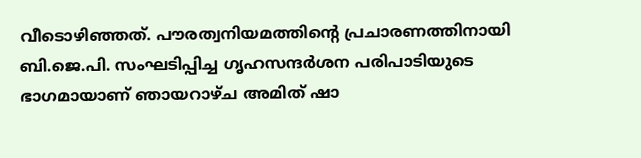വീടൊഴിഞ്ഞത്. പൗരത്വനിയമത്തിന്റെ പ്രചാരണത്തിനായി ബി.ജെ.പി. സംഘടിപ്പിച്ച ഗൃഹസന്ദർശന പരിപാടിയുടെ ഭാഗമായാണ് ഞായറാഴ്ച അമിത് ഷാ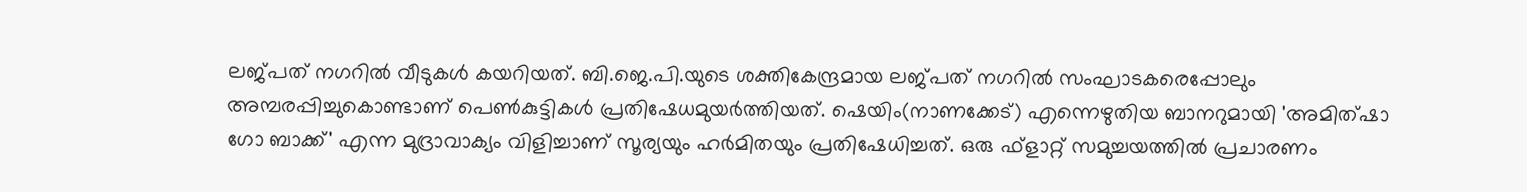ലജ്പത് നഗറിൽ വീടുകൾ കയറിയത്. ബി.ജെ.പി.യുടെ ശക്തികേന്ദ്രമായ ലജ്പത് നഗറിൽ സംഘാടകരെപ്പോലും അമ്പരപ്പിച്ചുകൊണ്ടാണ് പെൺകുട്ടികൾ പ്രതിഷേധമുയർത്തിയത്. ഷെയിം(നാണക്കേട്) എന്നെഴുതിയ ബാനറുമായി 'അമിത്ഷാ ഗോ ബാക്ക്' എന്ന മുദ്രാവാക്യം വിളിച്ചാണ് സൂര്യയും ഹർമിതയും പ്രതിഷേധിച്ചത്. ഒരു ഫ്ളാറ്റ് സമുച്ചയത്തിൽ പ്രചാരണം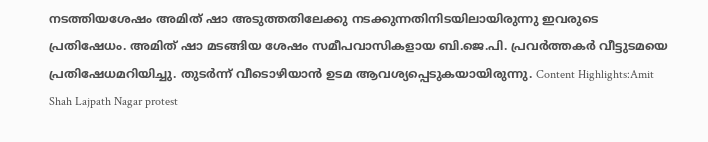നടത്തിയശേഷം അമിത് ഷാ അടുത്തതിലേക്കു നടക്കുന്നതിനിടയിലായിരുന്നു ഇവരുടെ പ്രതിഷേധം. അമിത് ഷാ മടങ്ങിയ ശേഷം സമീപവാസികളായ ബി.ജെ.പി. പ്രവർത്തകർ വീട്ടുടമയെ പ്രതിഷേധമറിയിച്ചു. തുടർന്ന് വീടൊഴിയാൻ ഉടമ ആവശ്യപ്പെടുകയായിരുന്നു. Content Highlights:Amit Shah Lajpath Nagar protest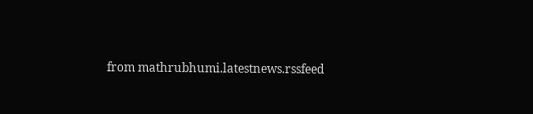from mathrubhumi.latestnews.rssfeed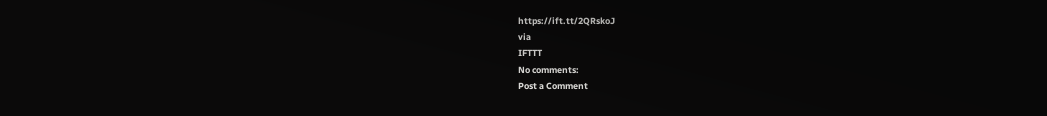https://ift.tt/2QRskoJ
via
IFTTT
No comments:
Post a Comment